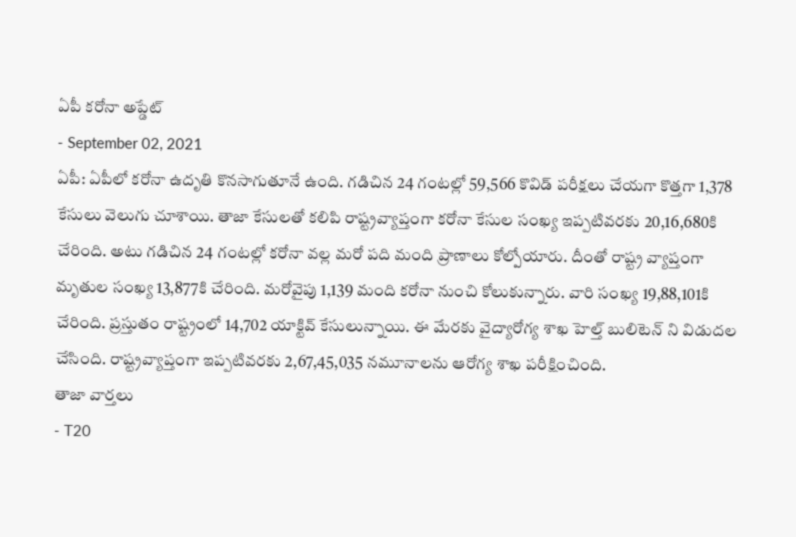ఏపీ కరోనా అప్డేట్
- September 02, 2021
ఏపీ: ఏపీలో కరోనా ఉదృతి కొనసాగుతూనే ఉంది. గడిచిన 24 గంటల్లో 59,566 కొవిడ్ పరీక్షలు చేయగా కొత్తగా 1,378 కేసులు వెలుగు చూశాయి. తాజా కేసులతో కలిపి రాష్ట్రవ్యాప్తంగా కరోనా కేసుల సంఖ్య ఇప్పటివరకు 20,16,680కి చేరింది. అటు గడిచిన 24 గంటల్లో కరోనా వల్ల మరో పది మంది ప్రాణాలు కోల్పోయారు. దీంతో రాష్ట్ర వ్యాప్తంగా మృతుల సంఖ్య 13,877కి చేరింది. మరోవైపు 1,139 మంది కరోనా నుంచి కోలుకున్నారు. వారి సంఖ్య 19,88,101కి చేరింది. ప్రస్తుతం రాష్ట్రంలో 14,702 యాక్టివ్ కేసులున్నాయి. ఈ మేరకు వైద్యారోగ్య శాఖ హెల్త్ బులిటెన్ ని విడుదల చేసింది. రాష్ట్రవ్యాప్తంగా ఇప్పటివరకు 2,67,45,035 నమూనాలను ఆరోగ్య శాఖ పరీక్షించింది.
తాజా వార్తలు
- T20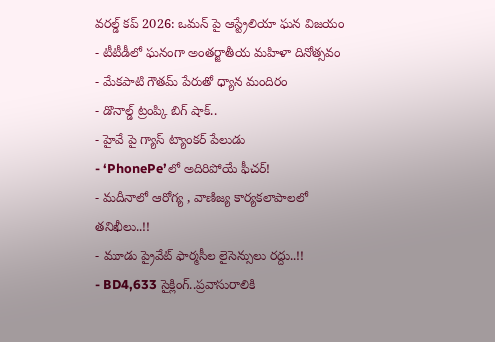వరల్డ్ కప్ 2026: ఒమన్ పై ఆస్ట్రేలియా ఘన విజయం
- టీటీడీలో ఘనంగా అంతర్జాతీయ మహిళా దినోత్సవం
- మేకపాటి గౌతమ్ పేరుతో ధ్యాన మందిరం
- డొనాల్డ్ ట్రంప్కి బిగ్ షాక్..
- హైవే పై గ్యాస్ ట్యాంకర్ పేలుడు
- ‘PhonePe’లో అదిరిపోయే ఫీచర్!
- మదీనాలో ఆరోగ్య , వాణిజ్య కార్యకలాపాలలో తనిఖీలు..!!
- మూడు ప్రైవేట్ ఫార్మసీల లైసెన్సులు రద్దు..!!
- BD4,633 సైక్లింగ్..ప్రవాసురాలికి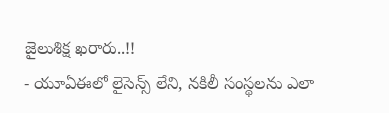జైలుశిక్ష ఖరారు..!!
- యూఏఈలో లైసెన్స్ లేని, నకిలీ సంస్థలను ఎలా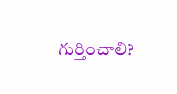గుర్తించాలి?